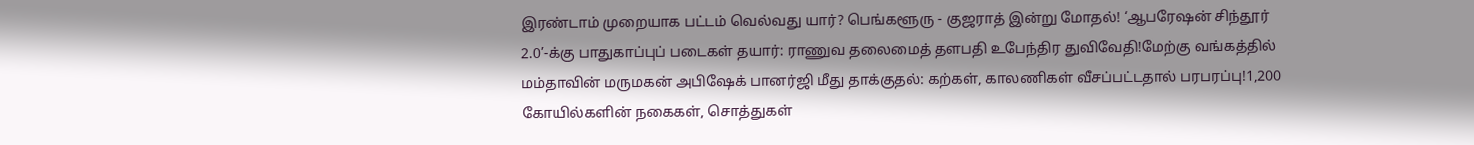இரண்டாம் முறையாக பட்டம் வெல்வது யார்? பெங்களூரு - குஜராத் இன்று மோதல்! ‘ஆபரேஷன் சிந்தூர் 2.0’-க்கு பாதுகாப்புப் படைகள் தயார்: ராணுவ தலைமைத் தளபதி உபேந்திர துவிவேதி!மேற்கு வங்கத்தில் மம்தாவின் மருமகன் அபிஷேக் பானர்ஜி மீது தாக்குதல்: கற்கள், காலணிகள் வீசப்பட்டதால் பரபரப்பு!1,200 கோயில்களின் நகைகள், சொத்துகள்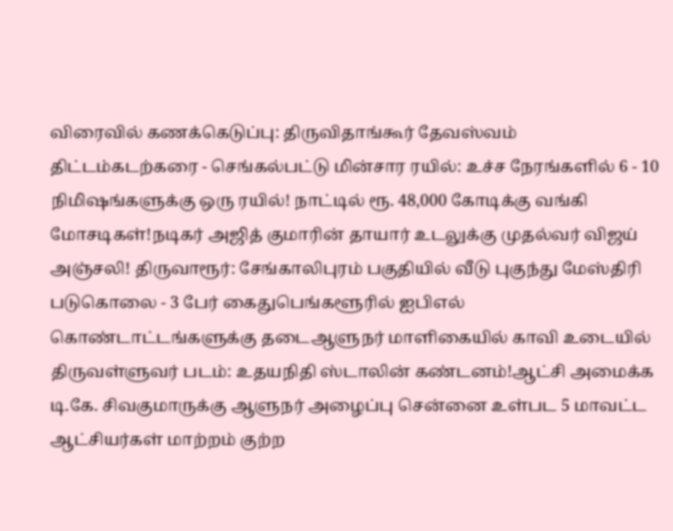விரைவில் கணக்கெடுப்பு: திருவிதாங்கூர் தேவஸ்வம் திட்டம்கடற்கரை - செங்கல்பட்டு மின்சார ரயில்: உச்ச நேரங்களில் 6 - 10 நிமிஷங்களுக்கு ஒரு ரயில்! நாட்டில் ரூ. 48,000 கோடிக்கு வங்கி மோசடிகள்!நடிகர் அஜித் குமாரின் தாயார் உடலுக்கு முதல்வர் விஜய் அஞ்சலி! திருவாரூர்: சேங்காலிபுரம் பகுதியில் வீடு புகுந்து மேஸ்திரி படுகொலை - 3 பேர் கைதுபெங்களூரில் ஐபிஎல் கொண்டாட்டங்களுக்கு தடைஆளுநர் மாளிகையில் காவி உடையில் திருவள்ளுவர் படம்: உதயநிதி ஸ்டாலின் கண்டனம்!ஆட்சி அமைக்க டி.கே. சிவகுமாருக்கு ஆளுநர் அழைப்பு சென்னை உள்பட 5 மாவட்ட ஆட்சியர்கள் மாற்றம் குற்ற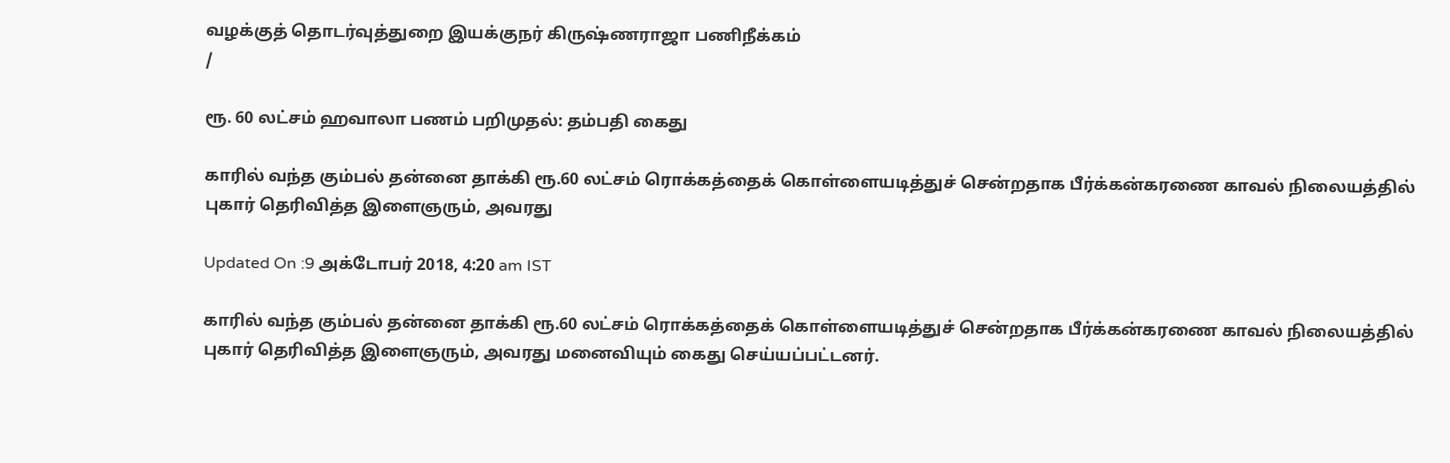வழக்குத் தொடர்வுத்துறை இயக்குநர் கிருஷ்ணராஜா பணிநீக்கம்
/

ரூ. 60 லட்சம் ஹவாலா பணம் பறிமுதல்: தம்பதி கைது

காரில் வந்த கும்பல் தன்னை தாக்கி ரூ.60 லட்சம் ரொக்கத்தைக் கொள்ளையடித்துச் சென்றதாக பீர்க்கன்கரணை காவல் நிலையத்தில் புகார் தெரிவித்த இளைஞரும், அவரது

Updated On :9 அக்டோபர் 2018, 4:20 am IST

காரில் வந்த கும்பல் தன்னை தாக்கி ரூ.60 லட்சம் ரொக்கத்தைக் கொள்ளையடித்துச் சென்றதாக பீர்க்கன்கரணை காவல் நிலையத்தில் புகார் தெரிவித்த இளைஞரும், அவரது மனைவியும் கைது செய்யப்பட்டனர்.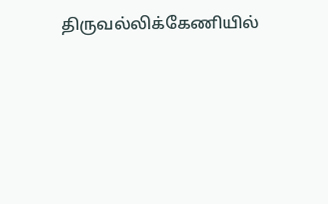திருவல்லிக்கேணியில்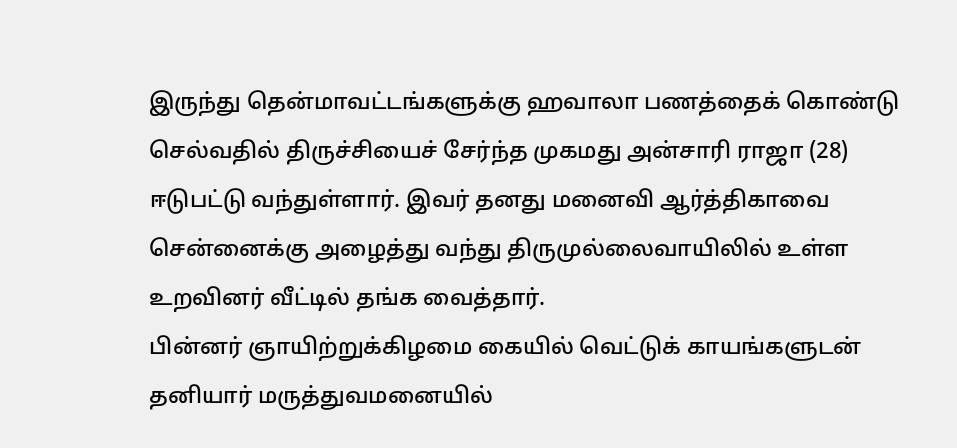இருந்து தென்மாவட்டங்களுக்கு ஹவாலா பணத்தைக் கொண்டு செல்வதில் திருச்சியைச் சேர்ந்த முகமது அன்சாரி ராஜா (28) ஈடுபட்டு வந்துள்ளார். இவர் தனது மனைவி ஆர்த்திகாவை சென்னைக்கு அழைத்து வந்து திருமுல்லைவாயிலில் உள்ள உறவினர் வீட்டில் தங்க வைத்தார்.
பின்னர் ஞாயிற்றுக்கிழமை கையில் வெட்டுக் காயங்களுடன் தனியார் மருத்துவமனையில்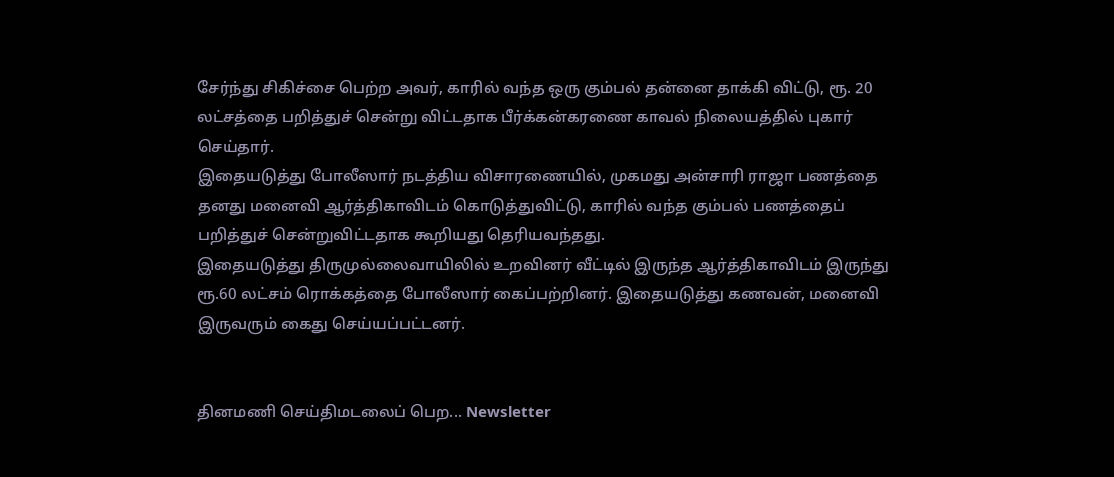சேர்ந்து சிகிச்சை பெற்ற அவர், காரில் வந்த ஒரு கும்பல் தன்னை தாக்கி விட்டு, ரூ. 20 லட்சத்தை பறித்துச் சென்று விட்டதாக பீர்க்கன்கரணை காவல் நிலையத்தில் புகார் செய்தார்.
இதையடுத்து போலீஸார் நடத்திய விசாரணையில், முகமது அன்சாரி ராஜா பணத்தை தனது மனைவி ஆர்த்திகாவிடம் கொடுத்துவிட்டு, காரில் வந்த கும்பல் பணத்தைப் பறித்துச் சென்றுவிட்டதாக கூறியது தெரியவந்தது.
இதையடுத்து திருமுல்லைவாயிலில் உறவினர் வீட்டில் இருந்த ஆர்த்திகாவிடம் இருந்து ரூ.60 லட்சம் ரொக்கத்தை போலீஸார் கைப்பற்றினர். இதையடுத்து கணவன், மனைவி இருவரும் கைது செய்யப்பட்டனர்.


தினமணி செய்திமடலைப் பெற... Newsletter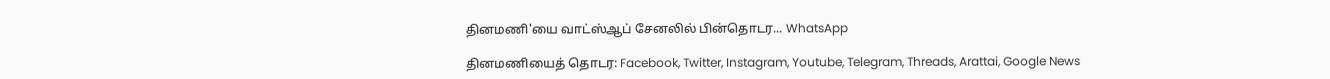தினமணி'யை வாட்ஸ்ஆப் சேனலில் பின்தொடர... WhatsApp

தினமணியைத் தொடர: Facebook, Twitter, Instagram, Youtube, Telegram, Threads, Arattai, Google News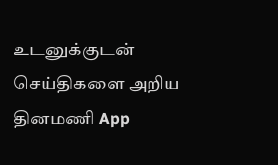உடனுக்குடன் செய்திகளை அறிய தினமணி App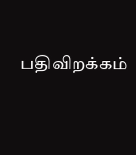பதிவிறக்கம்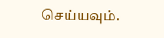செய்யவும்.